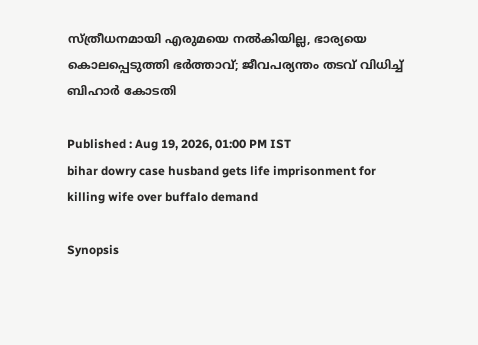സ്ത്രീധനമായി എരുമയെ നൽകിയില്ല, ഭാര്യയെ കൊലപ്പെടുത്തി ഭർത്താവ്; ജീവപര്യന്തം തടവ് വിധിച്ച് ബിഹാർ കോടതി

Published : Aug 19, 2026, 01:00 PM IST
bihar dowry case husband gets life imprisonment for killing wife over buffalo demand

Synopsis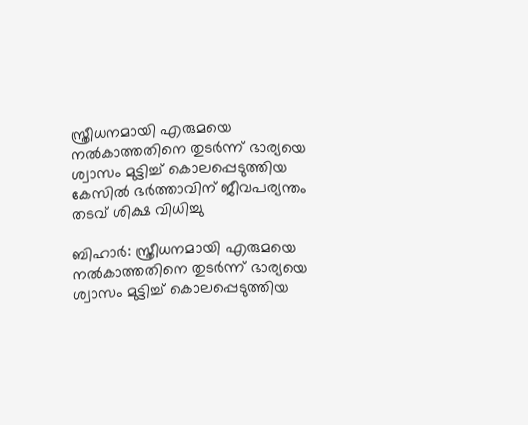സ്ത്രീധനമായി എരുമയെ നൽകാത്തതിനെ തുടർന്ന് ഭാര്യയെ ശ്വാസം മുട്ടിച്ച് കൊലപ്പെടുത്തിയ കേസിൽ ഭർത്താവിന് ജീവപര്യന്തം തടവ് ശിക്ഷ വിധിച്ചു

ബിഹാർ: സ്ത്രീധനമായി എരുമയെ നൽകാത്തതിനെ തുടർന്ന് ഭാര്യയെ ശ്വാസം മുട്ടിച്ച് കൊലപ്പെടുത്തിയ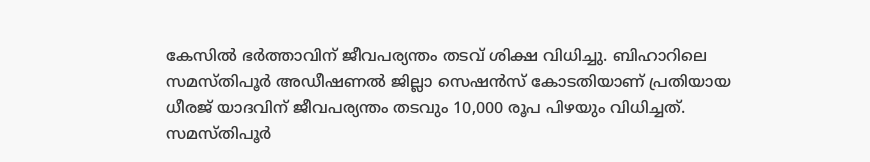കേസിൽ ഭർത്താവിന് ജീവപര്യന്തം തടവ് ശിക്ഷ വിധിച്ചു. ബിഹാറിലെ സമസ്തിപൂർ അഡീഷണൽ ജില്ലാ സെഷൻസ് കോടതിയാണ് പ്രതിയായ ധീരജ് യാദവിന് ജീവപര്യന്തം തടവും 10,000 രൂപ പിഴയും വിധിച്ചത്. സമസ്തിപൂർ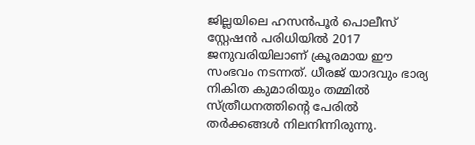ജില്ലയിലെ ഹസൻപൂർ പൊലീസ് സ്റ്റേഷൻ പരിധിയിൽ 2017 ജനുവരിയിലാണ് ക്രൂരമായ ഈ സംഭവം നടന്നത്. ധീരജ് യാദവും ഭാര്യ നികിത കുമാരിയും തമ്മിൽ സ്ത്രീധനത്തിന്‍റെ പേരിൽ തർക്കങ്ങൾ നിലനിന്നിരുന്നു.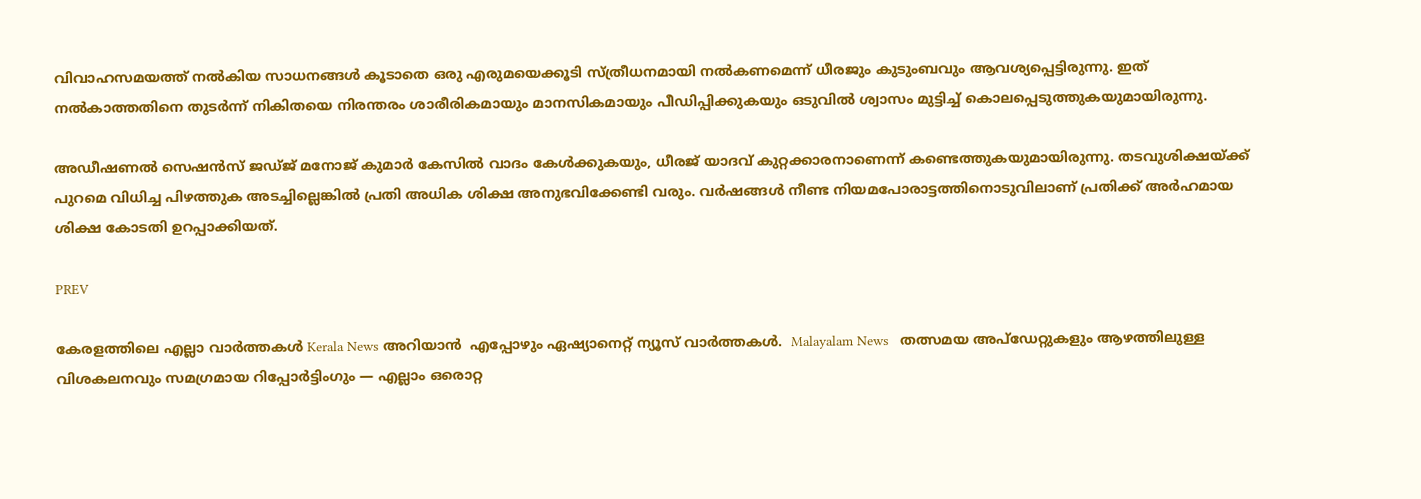വിവാഹസമയത്ത് നൽകിയ സാധനങ്ങൾ കൂടാതെ ഒരു എരുമയെക്കൂടി സ്ത്രീധനമായി നൽകണമെന്ന് ധീരജും കുടുംബവും ആവശ്യപ്പെട്ടിരുന്നു. ഇത് നൽകാത്തതിനെ തുടർന്ന് നികിതയെ നിരന്തരം ശാരീരികമായും മാനസികമായും പീഡിപ്പിക്കുകയും ഒടുവിൽ ശ്വാസം മുട്ടിച്ച് കൊലപ്പെടുത്തുകയുമായിരുന്നു.

അഡീഷണൽ സെഷൻസ് ജഡ്ജ് മനോജ് കുമാർ കേസിൽ വാദം കേൾക്കുകയും, ധീരജ് യാദവ് കുറ്റക്കാരനാണെന്ന് കണ്ടെത്തുകയുമായിരുന്നു. തടവുശിക്ഷയ്ക്ക് പുറമെ വിധിച്ച പിഴത്തുക അടച്ചില്ലെങ്കിൽ പ്രതി അധിക ശിക്ഷ അനുഭവിക്കേണ്ടി വരും. വർഷങ്ങൾ നീണ്ട നിയമപോരാട്ടത്തിനൊടുവിലാണ് പ്രതിക്ക് അർഹമായ ശിക്ഷ കോടതി ഉറപ്പാക്കിയത്.

PREV

കേരളത്തിലെ എല്ലാ വാർത്തകൾ Kerala News അറിയാൻ  എപ്പോഴും ഏഷ്യാനെറ്റ് ന്യൂസ് വാർത്തകൾ.  Malayalam News   തത്സമയ അപ്‌ഡേറ്റുകളും ആഴത്തിലുള്ള വിശകലനവും സമഗ്രമായ റിപ്പോർട്ടിംഗും — എല്ലാം ഒരൊറ്റ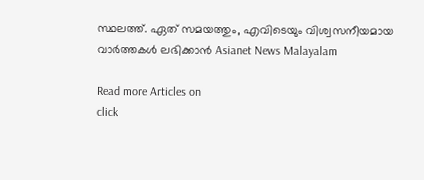സ്ഥലത്ത്. ഏത് സമയത്തും, എവിടെയും വിശ്വസനീയമായ വാർത്തകൾ ലഭിക്കാൻ Asianet News Malayalam

Read more Articles on
click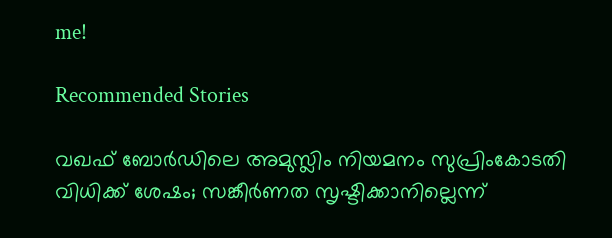me!

Recommended Stories

വഖഫ് ബോർഡിലെ അമുസ്ലിം നിയമനം സുപ്രിംകോടതി വിധിക്ക് ശേഷം; സങ്കീർണത സൃഷ്ടിക്കാനില്ലെന്ന്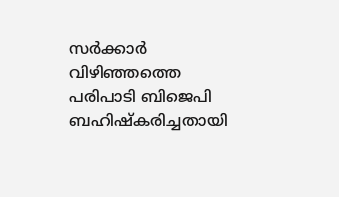സർക്കാർ
വിഴിഞ്ഞത്തെ പരിപാടി ബിജെപി ബഹിഷ്കരിച്ചതായി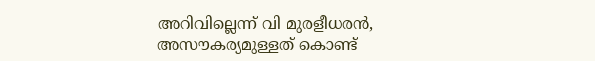അറിവില്ലെന്ന് വി മുരളീധരൻ, അസൗകര്യമുള്ളത് കൊണ്ട്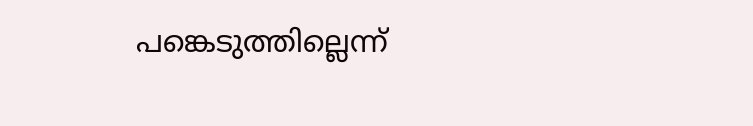പങ്കെടുത്തില്ലെന്ന്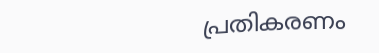പ്രതികരണം